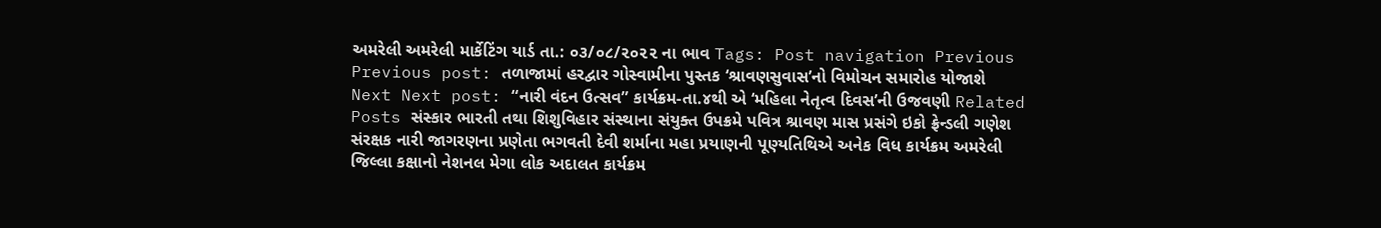અમરેલી અમરેલી માર્કેટિંગ યાર્ડ તા.: ૦૩/૦૮/૨૦૨૨ ના ભાવ Tags: Post navigation Previous Previous post: તળાજામાં હરદ્વાર ગોસ્વામીના પુસ્તક ‘શ્રાવણસુવાસ’નો વિમોચન સમારોહ યોજાશે Next Next post: “નારી વંદન ઉત્સવ” કાર્યક્રમ-તા.૪થી એ ‘મહિલા નેતૃત્વ દિવસ’ની ઉજવણી Related Posts સંસ્કાર ભારતી તથા શિશુવિહાર સંસ્થાના સંયુક્ત ઉપક્રમે પવિત્ર શ્રાવણ માસ પ્રસંગે ઇકો ફ્રેન્ડલી ગણેશ સંરક્ષક નારી જાગરણના પ્રણેતા ભગવતી દેવી શર્માના મહા પ્રયાણની પૂણ્યતિથિએ અનેક વિધ કાર્યક્રમ અમરેલી જિલ્લા કક્ષાનો નેશનલ મેગા લોક અદાલત કાર્યક્રમ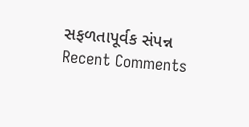સફળતાપૂર્વક સંપન્ન
Recent Comments